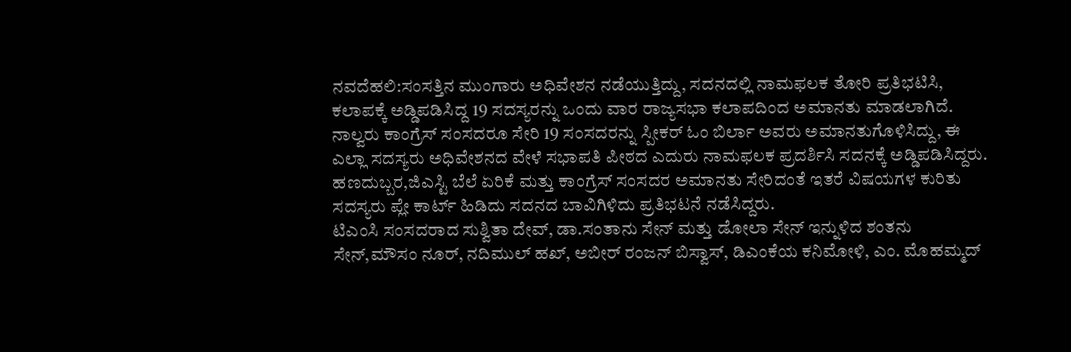ನವದೆಹಲಿ:ಸಂಸತ್ತಿನ ಮುಂಗಾರು ಅಧಿವೇಶನ ನಡೆಯುತ್ತಿದ್ದು, ಸದನದಲ್ಲಿ ನಾಮಫಲಕ ತೋರಿ ಪ್ರತಿಭಟಿಸಿ, ಕಲಾಪಕ್ಕೆ ಅಡ್ಡಿಪಡಿಸಿದ್ದ 19 ಸದಸ್ಯರನ್ನು ಒಂದು ವಾರ ರಾಜ್ಯಸಭಾ ಕಲಾಪದಿಂದ ಅಮಾನತು ಮಾಡಲಾಗಿದೆ.
ನಾಲ್ವರು ಕಾಂಗ್ರೆಸ್ ಸಂಸದರೂ ಸೇರಿ 19 ಸಂಸದರನ್ನು ಸ್ಪೀಕರ್ ಓಂ ಬಿರ್ಲಾ ಅವರು ಅಮಾನತುಗೊಳಿಸಿದ್ದು, ಈ ಎಲ್ಲಾ ಸದಸ್ಯರು ಅಧಿವೇಶನದ ವೇಳೆ ಸಭಾಪತಿ ಪೀಠದ ಎದುರು ನಾಮಫಲಕ ಪ್ರದರ್ಶಿಸಿ ಸದನಕ್ಕೆ ಅಡ್ಡಿಪಡಿಸಿದ್ದರು. ಹಣದುಬ್ಬರ,ಜಿಎಸ್ಟಿ ಬೆಲೆ ಏರಿಕೆ ಮತ್ತು ಕಾಂಗ್ರೆಸ್ ಸಂಸದರ ಅಮಾನತು ಸೇರಿದಂತೆ ಇತರೆ ವಿಷಯಗಳ ಕುರಿತು ಸದಸ್ಯರು ಪ್ಲೇ ಕಾರ್ಟ್ ಹಿಡಿದು ಸದನದ ಬಾವಿಗಿಳಿದು ಪ್ರತಿಭಟನೆ ನಡೆಸಿದ್ದರು.
ಟಿಎಂಸಿ ಸಂಸದರಾದ ಸುಶ್ವಿತಾ ದೇವ್, ಡಾ.ಸಂತಾನು ಸೇನ್ ಮತ್ತು ಡೋಲಾ ಸೇನ್ ಇನ್ನುಳಿದ ಶಂತನು ಸೇನ್,ಮೌಸಂ ನೂರ್, ನದಿಮುಲ್ ಹಖ್, ಅಬೀರ್ ರಂಜನ್ ಬಿಸ್ವಾಸ್, ಡಿಎಂಕೆಯ ಕನಿಮೋಳಿ, ಎಂ. ಮೊಹಮ್ಮದ್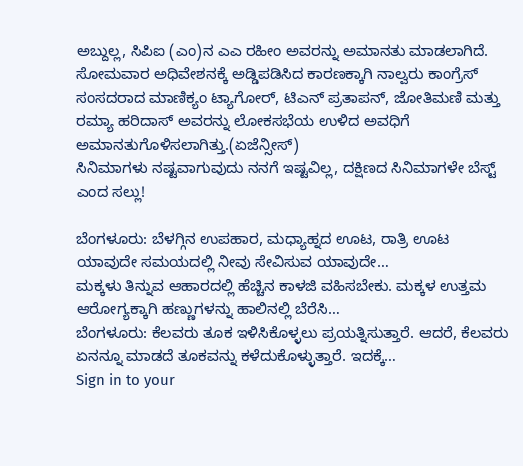ಅಬ್ದುಲ್ಲ, ಸಿಪಿಐ (ಎಂ)ನ ಎಎ ರಹೀಂ ಅವರನ್ನು ಅಮಾನತು ಮಾಡಲಾಗಿದೆ.
ಸೋಮವಾರ ಅಧಿವೇಶನಕ್ಕೆ ಅಡ್ಡಿಪಡಿಸಿದ ಕಾರಣಕ್ಕಾಗಿ ನಾಲ್ವರು ಕಾಂಗ್ರೆಸ್ ಸಂಸದರಾದ ಮಾಣಿಕ್ಯಂ ಟ್ಯಾಗೋರ್, ಟಿಎನ್ ಪ್ರತಾಪನ್, ಜೋತಿಮಣಿ ಮತ್ತು ರಮ್ಯಾ ಹರಿದಾಸ್ ಅವರನ್ನು ಲೋಕಸಭೆಯ ಉಳಿದ ಅವಧಿಗೆ ಅಮಾನತುಗೊಳಿಸಲಾಗಿತ್ತು.(ಏಜೆನ್ಸೀಸ್)
ಸಿನಿಮಾಗಳು ನಷ್ಟವಾಗುವುದು ನನಗೆ ಇಷ್ಟವಿಲ್ಲ, ದಕ್ಷಿಣದ ಸಿನಿಮಾಗಳೇ ಬೆಸ್ಟ್ ಎಂದ ಸಲ್ಲು!

ಬೆಂಗಳೂರು: ಬೆಳಗ್ಗಿನ ಉಪಹಾರ, ಮಧ್ಯಾಹ್ನದ ಊಟ, ರಾತ್ರಿ ಊಟ ಯಾವುದೇ ಸಮಯದಲ್ಲಿ ನೀವು ಸೇವಿಸುವ ಯಾವುದೇ…
ಮಕ್ಕಳು ತಿನ್ನುವ ಆಹಾರದಲ್ಲಿ ಹೆಚ್ಚಿನ ಕಾಳಜಿ ವಹಿಸಬೇಕು. ಮಕ್ಕಳ ಉತ್ತಮ ಆರೋಗ್ಯಕ್ಕಾಗಿ ಹಣ್ಣುಗಳನ್ನು ಹಾಲಿನಲ್ಲಿ ಬೆರೆಸಿ…
ಬೆಂಗಳೂರು: ಕೆಲವರು ತೂಕ ಇಳಿಸಿಕೊಳ್ಳಲು ಪ್ರಯತ್ನಿಸುತ್ತಾರೆ. ಆದರೆ, ಕೆಲವರು ಏನನ್ನೂ ಮಾಡದೆ ತೂಕವನ್ನು ಕಳೆದುಕೊಳ್ಳುತ್ತಾರೆ. ಇದಕ್ಕೆ…
Sign in to your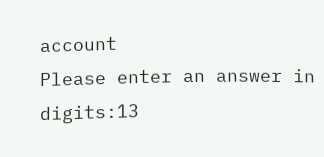account
Please enter an answer in digits:13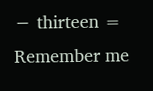− thirteen =
Remember me